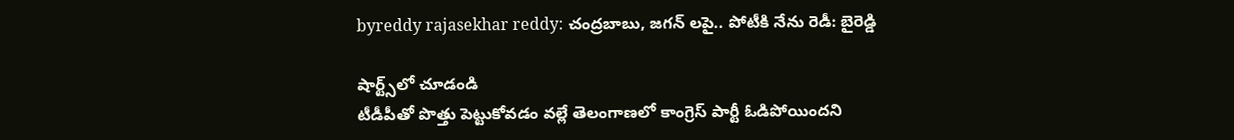byreddy rajasekhar reddy: చంద్రబాబు, జగన్ లపై.. పోటీకి నేను రెడీ: బైరెడ్డి

షార్ట్స్‌లో చూడండి
టీడీపీతో పొత్తు పెట్టుకోవడం వల్లే తెలంగాణలో కాంగ్రెస్ పార్టీ ఓడిపోయిందని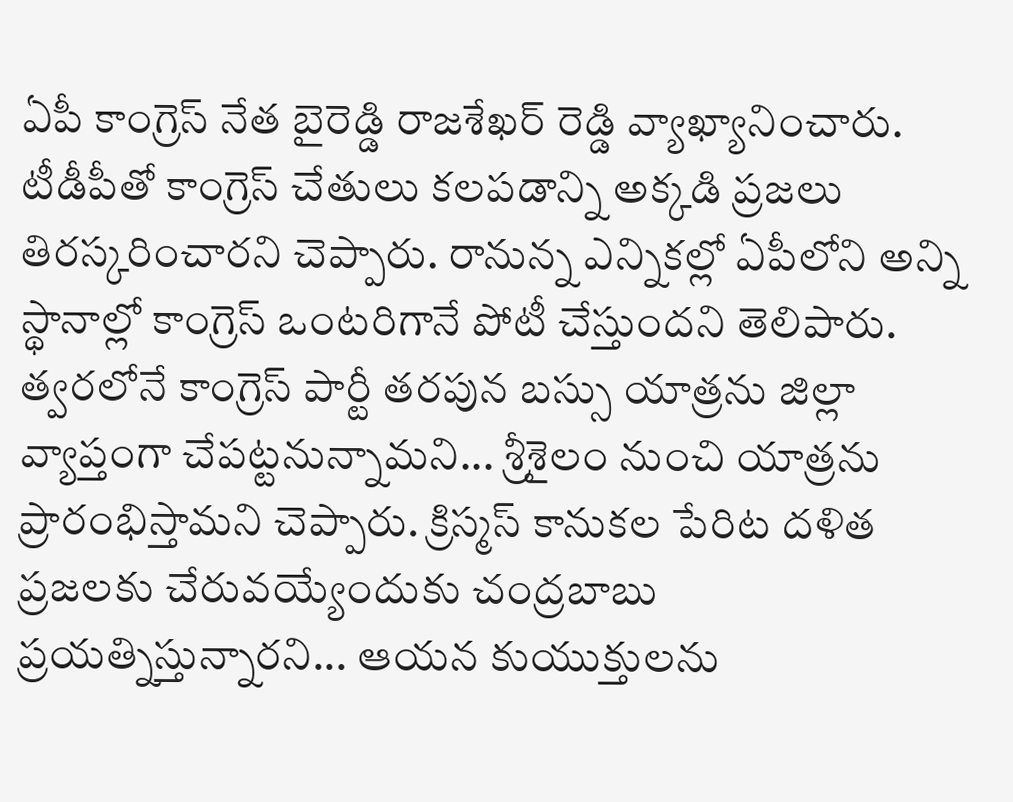ఏపీ కాంగ్రెస్ నేత బైరెడ్డి రాజశేఖర్ రెడ్డి వ్యాఖ్యానించారు. టీడీపీతో కాంగ్రెస్ చేతులు కలపడాన్ని అక్కడి ప్రజలు తిరస్కరించారని చెప్పారు. రానున్న ఎన్నికల్లో ఏపీలోని అన్ని స్థానాల్లో కాంగ్రెస్ ఒంటరిగానే పోటీ చేస్తుందని తెలిపారు. త్వరలోనే కాంగ్రెస్ పార్టీ తరపున బస్సు యాత్రను జిల్లా వ్యాప్తంగా చేపట్టనున్నామని... శ్రీశైలం నుంచి యాత్రను ప్రారంభిస్తామని చెప్పారు. క్రిస్మస్ కానుకల పేరిట దళిత ప్రజలకు చేరువయ్యేందుకు చంద్రబాబు ప్రయత్నిస్తున్నారని... ఆయన కుయుక్తులను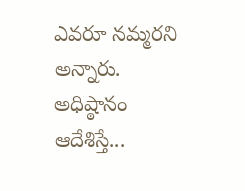ఎవరూ నమ్మరని అన్నారు. అధిష్ఠానం ఆదేశిస్తే...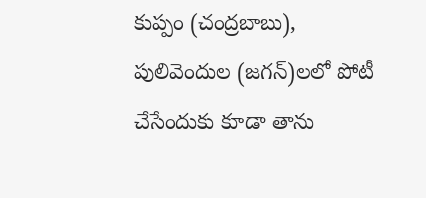కుప్పం (చంద్రబాబు), పులివెందుల (జగన్)లలో పోటీ చేసేందుకు కూడా తాను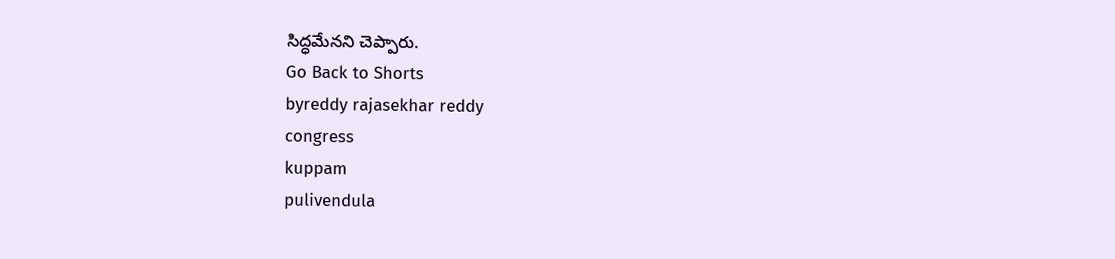సిద్ధమేనని చెప్పారు.
Go Back to Shorts
byreddy rajasekhar reddy
congress
kuppam
pulivendula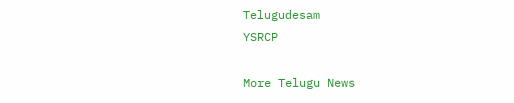Telugudesam
YSRCP

More Telugu News